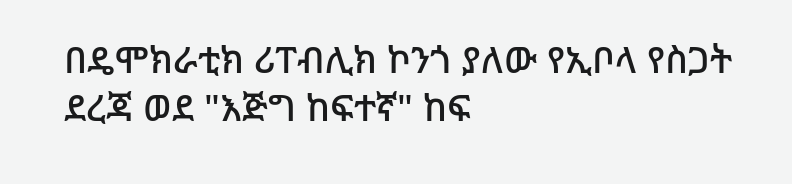በዴሞክራቲክ ሪፐብሊክ ኮንጎ ያለው የኢቦላ የስጋት ደረጃ ወደ "እጅግ ከፍተኛ" ከፍ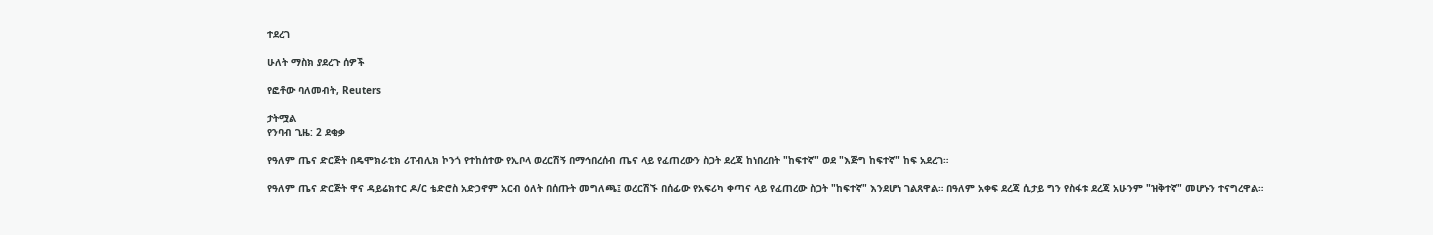ተደረገ

ሁለት ማስክ ያደረጉ ሰዎች

የፎቶው ባለመብት, Reuters

ታትሟል
የንባብ ጊዜ: 2 ደቂቃ

የዓለም ጤና ድርጅት በዴሞክራቲክ ሪፐብሊክ ኮንጎ የተከሰተው የኢቦላ ወረርሽኝ በማኅበረሰብ ጤና ላይ የፈጠረውን ስጋት ደረጃ ከነበረበት "ከፍተኛ" ወደ "እጅግ ከፍተኛ" ከፍ አደረገ።

የዓለም ጤና ድርጅት ዋና ዳይሬክተር ዶ/ር ቴድሮስ አድኃኖም አርብ ዕለት በሰጡት መግለጫ፤ ወረርሽኙ በሰፊው የአፍሪካ ቀጣና ላይ የፈጠረው ስጋት "ከፍተኛ" እንደሆነ ገልጸዋል። በዓለም አቀፍ ደረጃ ሲታይ ግን የስፋቱ ደረጃ አሁንም "ዝቅተኛ" መሆኑን ተናግረዋል።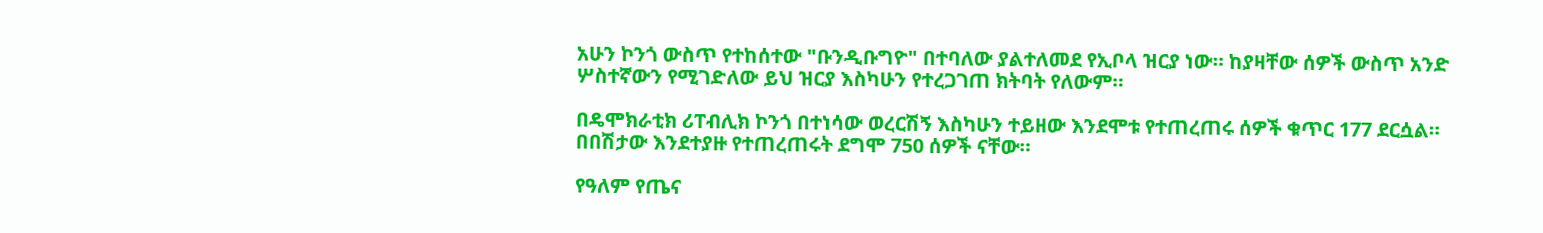አሁን ኮንጎ ውስጥ የተከሰተው "ቡንዲቡግዮ" በተባለው ያልተለመደ የኢቦላ ዝርያ ነው። ከያዛቸው ሰዎች ውስጥ አንድ ሦስተኛውን የሚገድለው ይህ ዝርያ እስካሁን የተረጋገጠ ክትባት የለውም።

በዴሞክራቲክ ሪፐብሊክ ኮንጎ በተነሳው ወረርሽኝ እስካሁን ተይዘው እንደሞቱ የተጠረጠሩ ሰዎች ቁጥር 177 ደርሷል። በበሽታው እንደተያዙ የተጠረጠሩት ደግሞ 750 ሰዎች ናቸው።

የዓለም የጤና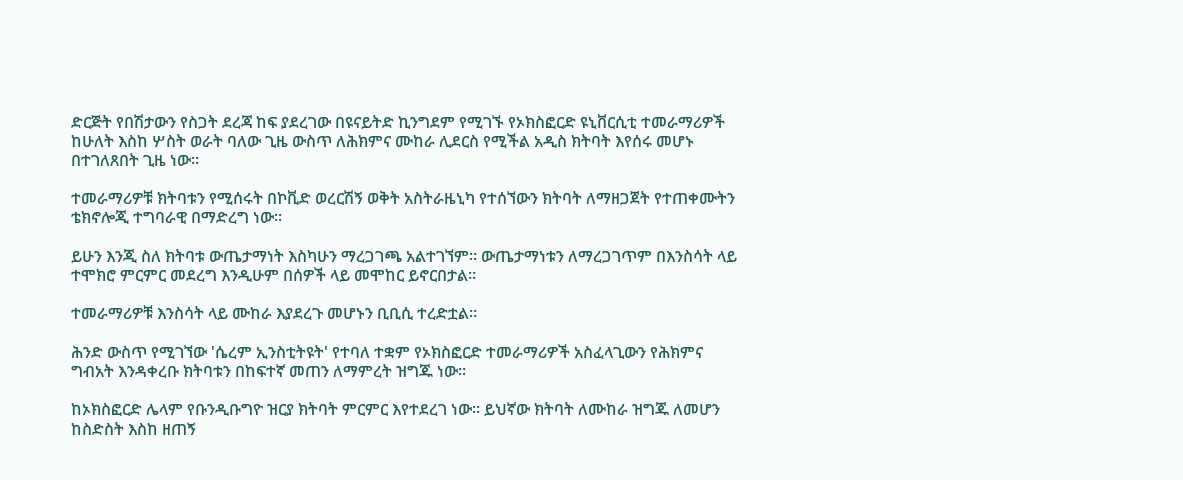ድርጅት የበሽታውን የስጋት ደረጃ ከፍ ያደረገው በዩናይትድ ኪንግደም የሚገኙ የኦክስፎርድ ዩኒቨርሲቲ ተመራማሪዎች ከሁለት እስከ ሦስት ወራት ባለው ጊዜ ውስጥ ለሕክምና ሙከራ ሊደርስ የሚችል አዲስ ክትባት እየሰሩ መሆኑ በተገለጸበት ጊዜ ነው።

ተመራማሪዎቹ ክትባቱን የሚሰሩት በኮቪድ ወረርሽኝ ወቅት አስትራዜኒካ የተሰኘውን ክትባት ለማዘጋጀት የተጠቀሙትን ቴክኖሎጂ ተግባራዊ በማድረግ ነው።

ይሁን እንጂ ስለ ክትባቱ ውጤታማነት እስካሁን ማረጋገጫ አልተገኘም። ውጤታማነቱን ለማረጋገጥም በእንስሳት ላይ ተሞክሮ ምርምር መደረግ እንዲሁም በሰዎች ላይ መሞከር ይኖርበታል።

ተመራማሪዎቹ እንስሳት ላይ ሙከራ እያደረጉ መሆኑን ቢቢሲ ተረድቷል።

ሕንድ ውስጥ የሚገኘው 'ሴረም ኢንስቲትዩት' የተባለ ተቋም የኦክስፎርድ ተመራማሪዎች አስፈላጊውን የሕክምና ግብአት እንዳቀረቡ ክትባቱን በከፍተኛ መጠን ለማምረት ዝግጁ ነው።

ከኦክስፎርድ ሌላም የቡንዲቡግዮ ዝርያ ክትባት ምርምር እየተደረገ ነው። ይህኛው ክትባት ለሙከራ ዝግጁ ለመሆን ከስድስት እስከ ዘጠኝ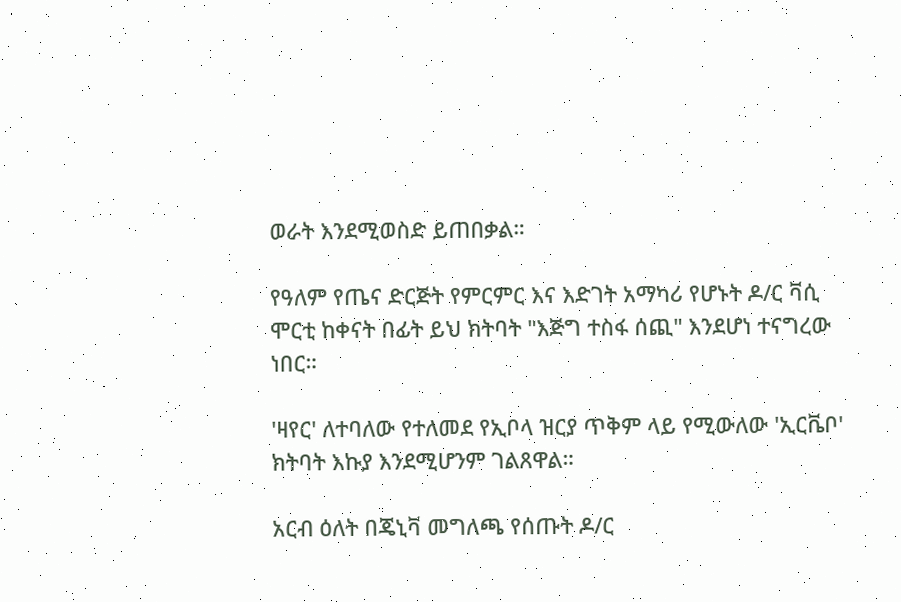ወራት እንደሚወስድ ይጠበቃል።

የዓለም የጤና ድርጅት የምርምር እና እድገት አማካሪ የሆኑት ዶ/ር ቫሲ ሞርቲ ከቀናት በፊት ይህ ክትባት "እጅግ ተስፋ ሰጪ" እንደሆነ ተናግረው ነበር።

'ዛየር' ለተባለው የተለመደ የኢቦላ ዝርያ ጥቅም ላይ የሚውለው 'ኢርቬቦ' ክትባት እኩያ እንደሚሆንም ገልጸዋል።

አርብ ዕለት በጄኒቫ መግለጫ የሰጡት ዶ/ር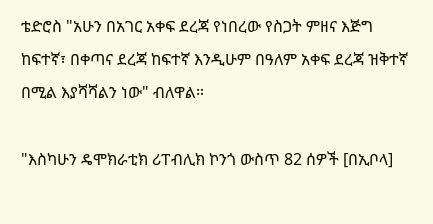ቴድሮስ "አሁን በአገር አቀፍ ደረጃ የነበረው የስጋት ምዘና እጅግ ከፍተኛ፣ በቀጣና ደረጃ ከፍተኛ እንዲሁም በዓለም አቀፍ ደረጃ ዝቅተኛ በሚል እያሻሻልን ነው" ብለዋል።

"እስካሁን ዴሞክራቲክ ሪፐብሊክ ኮንጎ ውስጥ 82 ሰዎች [በኢቦላ]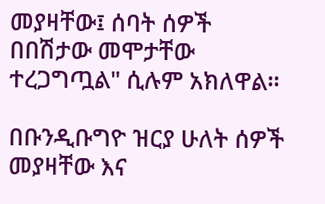መያዛቸው፤ ሰባት ሰዎች በበሽታው መሞታቸው ተረጋግጧል" ሲሉም አክለዋል።

በቡንዲቡግዮ ዝርያ ሁለት ሰዎች መያዛቸው እና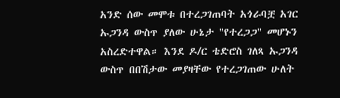አንድ ሰው መሞቱ በተረጋገጠባት አጎራባቿ አገር ኡጋንዳ ውስጥ ያለው ሁኔታ "የተረጋጋ" መሆኑን አስረድተዋል። እንደ ዶ/ር ቴድሮስ ገለጻ ኡጋንዳ ውስጥ በበሽታው መያዛቸው የተረጋገጠው ሁለት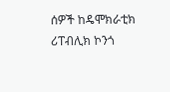ሰዎች ከዴሞክራቲክ ሪፐብሊክ ኮንጎ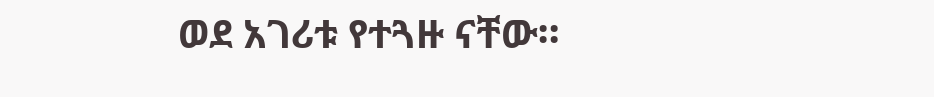ወደ አገሪቱ የተጓዙ ናቸው።